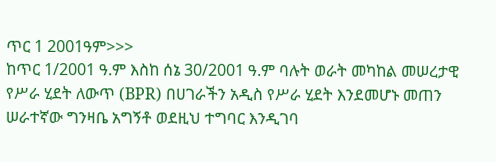ጥር 1 2001ዓም>>>
ከጥር 1/2001 ዓ.ም እስከ ሰኔ 30/2001 ዓ.ም ባሉት ወራት መካከል መሠረታዊ የሥራ ሂደት ለውጥ (BPR) በሀገራችን አዲስ የሥራ ሂደት እንደመሆኑ መጠን ሠራተኛው ግንዛቤ አግኝቶ ወደዚህ ተግባር እንዲገባ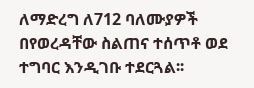ለማድረግ ለ712 ባለሙያዎች በየወረዳቸው ስልጠና ተሰጥቶ ወደ ተግባር እንዲገቡ ተደርጓል፡፡